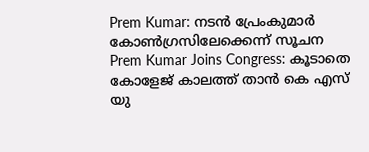Prem Kumar: നടൻ പ്രേംകുമാർ കോൺഗ്രസിലേക്കെന്ന് സൂചന
Prem Kumar Joins Congress: കൂടാതെ കോളേജ് കാലത്ത് താൻ കെ എസ് യു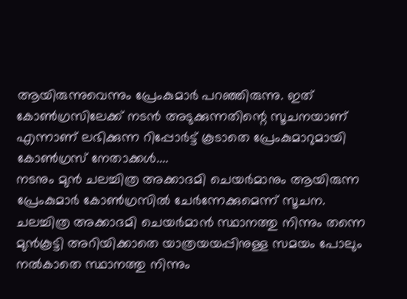ആയിരുന്നുവെന്നും പ്രേംകുമാർ പറഞ്ഞിരുന്നു. ഇത് കോൺഗ്രസിലേക്ക് നടൻ അടുക്കുന്നതിന്റെ സൂചനയാണ് എന്നാണ് ലഭിക്കുന്ന റിപ്പോർട്ട് കൂടാതെ പ്രേംകുമാറുമായി കോൺഗ്രസ് നേതാക്കൾ....
നടനും മുൻ ചലച്ചിത്ര അക്കാദമി ചെയർമാനും ആയിരുന്ന പ്രേംകുമാർ കോൺഗ്രസിൽ ചേർന്നേക്കുമെന്ന് സൂചന. ചലച്ചിത്ര അക്കാദമി ചെയർമാൻ സ്ഥാനത്തു നിന്നും തന്നെ മുൻകൂട്ടി അറിയിക്കാതെ യാത്രയയപ്പിനുള്ള സമയം പോലും നൽകാതെ സ്ഥാനത്തു നിന്നും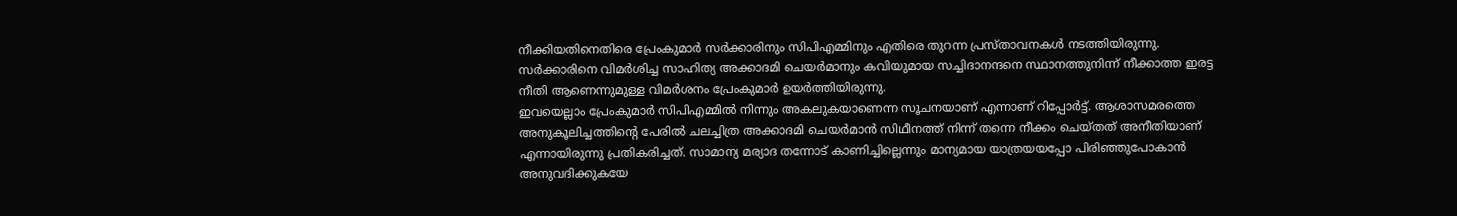നീക്കിയതിനെതിരെ പ്രേംകുമാർ സർക്കാരിനും സിപിഎമ്മിനും എതിരെ തുറന്ന പ്രസ്താവനകൾ നടത്തിയിരുന്നു. സർക്കാരിനെ വിമർശിച്ച സാഹിത്യ അക്കാദമി ചെയർമാനും കവിയുമായ സച്ചിദാനന്ദനെ സ്ഥാനത്തുനിന്ന് നീക്കാത്ത ഇരട്ട നീതി ആണെന്നുമുള്ള വിമർശനം പ്രേംകുമാർ ഉയർത്തിയിരുന്നു.
ഇവയെല്ലാം പ്രേംകുമാർ സിപിഎമ്മിൽ നിന്നും അകലുകയാണെന്ന സൂചനയാണ് എന്നാണ് റിപ്പോർട്ട്. ആശാസമരത്തെ അനുകൂലിച്ചത്തിന്റെ പേരിൽ ചലച്ചിത്ര അക്കാദമി ചെയർമാൻ സിഥീനത്ത് നിന്ന് തന്നെ നീക്കം ചെയ്തത് അനീതിയാണ് എന്നായിരുന്നു പ്രതികരിച്ചത്. സാമാന്യ മര്യാദ തന്നോട് കാണിച്ചില്ലെന്നും മാന്യമായ യാത്രയയപ്പോ പിരിഞ്ഞുപോകാൻ അനുവദിക്കുകയേ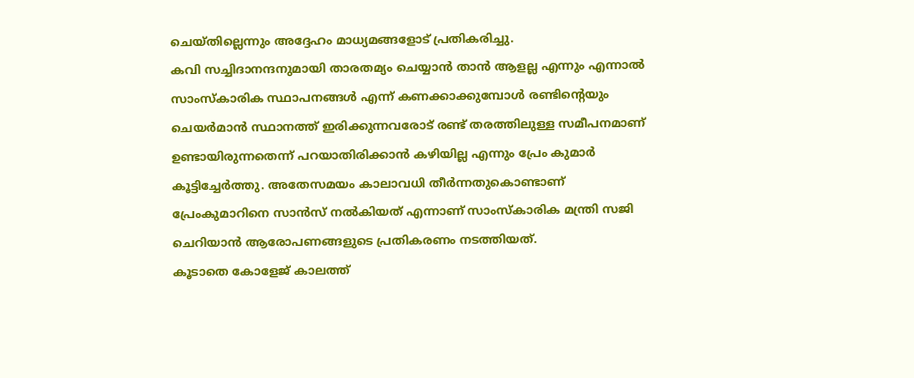ചെയ്തില്ലെന്നും അദ്ദേഹം മാധ്യമങ്ങളോട് പ്രതികരിച്ചു.
കവി സച്ചിദാനന്ദനുമായി താരതമ്യം ചെയ്യാൻ താൻ ആളല്ല എന്നും എന്നാൽ സാംസ്കാരിക സ്ഥാപനങ്ങൾ എന്ന് കണക്കാക്കുമ്പോൾ രണ്ടിന്റെയും ചെയർമാൻ സ്ഥാനത്ത് ഇരിക്കുന്നവരോട് രണ്ട് തരത്തിലുള്ള സമീപനമാണ് ഉണ്ടായിരുന്നതെന്ന് പറയാതിരിക്കാൻ കഴിയില്ല എന്നും പ്രേം കുമാർ കൂട്ടിച്ചേർത്തു. അതേസമയം കാലാവധി തീർന്നതുകൊണ്ടാണ് പ്രേംകുമാറിനെ സാൻസ് നൽകിയത് എന്നാണ് സാംസ്കാരിക മന്ത്രി സജി ചെറിയാൻ ആരോപണങ്ങളുടെ പ്രതികരണം നടത്തിയത്.
കൂടാതെ കോളേജ് കാലത്ത്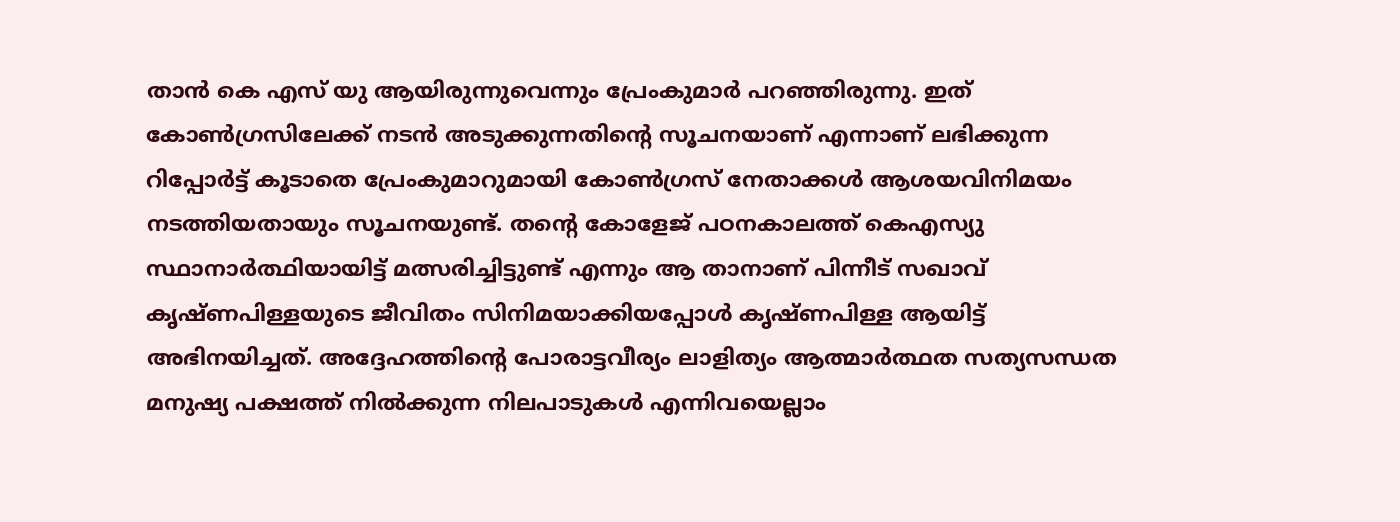താൻ കെ എസ് യു ആയിരുന്നുവെന്നും പ്രേംകുമാർ പറഞ്ഞിരുന്നു. ഇത് കോൺഗ്രസിലേക്ക് നടൻ അടുക്കുന്നതിന്റെ സൂചനയാണ് എന്നാണ് ലഭിക്കുന്ന റിപ്പോർട്ട് കൂടാതെ പ്രേംകുമാറുമായി കോൺഗ്രസ് നേതാക്കൾ ആശയവിനിമയം നടത്തിയതായും സൂചനയുണ്ട്. തന്റെ കോളേജ് പഠനകാലത്ത് കെഎസ്യു സ്ഥാനാർത്ഥിയായിട്ട് മത്സരിച്ചിട്ടുണ്ട് എന്നും ആ താനാണ് പിന്നീട് സഖാവ് കൃഷ്ണപിള്ളയുടെ ജീവിതം സിനിമയാക്കിയപ്പോൾ കൃഷ്ണപിള്ള ആയിട്ട് അഭിനയിച്ചത്. അദ്ദേഹത്തിന്റെ പോരാട്ടവീര്യം ലാളിത്യം ആത്മാർത്ഥത സത്യസന്ധത മനുഷ്യ പക്ഷത്ത് നിൽക്കുന്ന നിലപാടുകൾ എന്നിവയെല്ലാം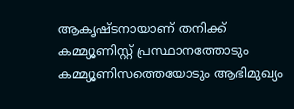ആകൃഷ്ടനായാണ് തനിക്ക് കമ്മ്യൂണിസ്റ്റ് പ്രസ്ഥാനത്തോടും കമ്മ്യൂണിസത്തെയോടും ആഭിമുഖ്യം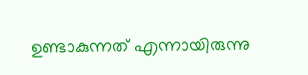ഉണ്ടാകുന്നത് എന്നായിരുന്നു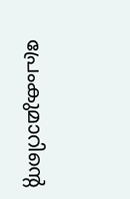പ്രേംകുമാറിന്റെ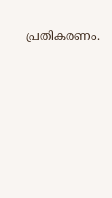പ്രതികരണം.